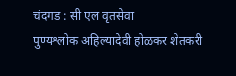चंदगड : सी एल वृतसेवा
पुण्यश्लोक अहिल्यादेवी होळकर शेतकरी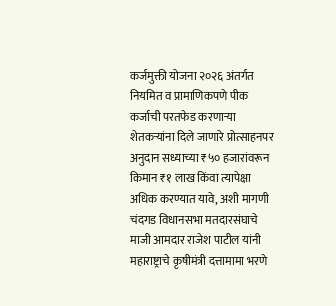कर्जमुक्ती योजना २०२६ अंतर्गत नियमित व प्रामाणिकपणे पीक कर्जाची परतफेड करणाऱ्या शेतकऱ्यांना दिले जाणारे प्रोत्साहनपर अनुदान सध्याच्या ₹५० हजारांवरून किमान ₹१ लाख किंवा त्यापेक्षा अधिक करण्यात यावे, अशी मागणी चंदगड विधानसभा मतदारसंघाचे माजी आमदार राजेश पाटील यांनी महाराष्ट्राचे कृषीमंत्री दत्तामामा भरणे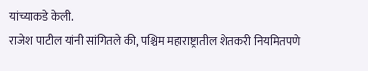यांच्याकडे केली.
राजेश पाटील यांनी सांगितले की, पश्चिम महाराष्ट्रातील शेतकरी नियमितपणे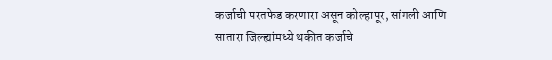कर्जाची परतफेड करणारा असून कोल्हापूर, सांगली आणि सातारा जिल्ह्यांमध्ये थकीत कर्जाचे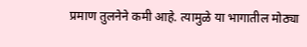प्रमाण तुलनेने कमी आहे. त्यामुळे या भागातील मोठ्या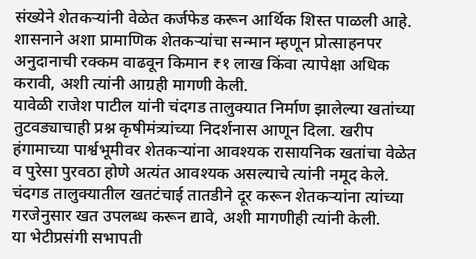संख्येने शेतकऱ्यांनी वेळेत कर्जफेड करून आर्थिक शिस्त पाळली आहे. शासनाने अशा प्रामाणिक शेतकऱ्यांचा सन्मान म्हणून प्रोत्साहनपर अनुदानाची रक्कम वाढवून किमान ₹१ लाख किंवा त्यापेक्षा अधिक करावी, अशी त्यांनी आग्रही मागणी केली.
यावेळी राजेश पाटील यांनी चंदगड तालुक्यात निर्माण झालेल्या खतांच्या तुटवड्याचाही प्रश्न कृषीमंत्र्यांच्या निदर्शनास आणून दिला. खरीप हंगामाच्या पार्श्वभूमीवर शेतकऱ्यांना आवश्यक रासायनिक खतांचा वेळेत व पुरेसा पुरवठा होणे अत्यंत आवश्यक असल्याचे त्यांनी नमूद केले. चंदगड तालुक्यातील खतटंचाई तातडीने दूर करून शेतकऱ्यांना त्यांच्या गरजेनुसार खत उपलब्ध करून द्यावे, अशी मागणीही त्यांनी केली.
या भेटीप्रसंगी सभापती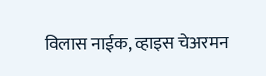विलास नाईक, व्हाइस चेअरमन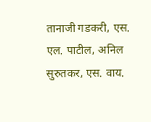तानाजी गडकरी, एस. एल. पाटील, अनिल सुरुतकर, एस. वाय.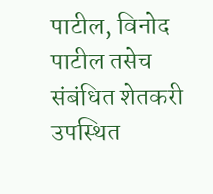पाटील, विनोद पाटील तसेच संबंधित शेतकरी उपस्थित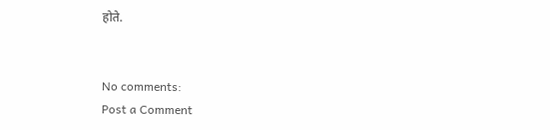होते.


No comments:
Post a Comment